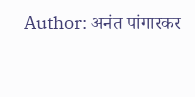Author: अनंत पांगारकर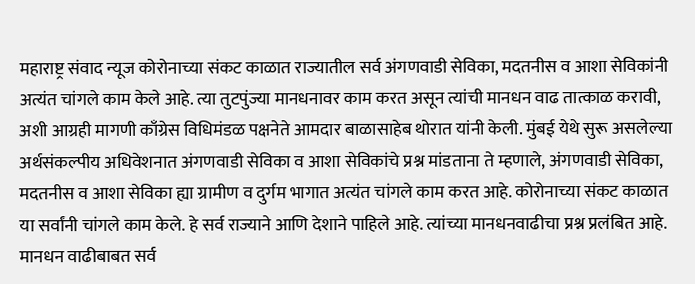महाराष्ट्र संवाद न्यूज कोरोनाच्या संकट काळात राज्यातील सर्व अंगणवाडी सेविका, मदतनीस व आशा सेविकांनी अत्यंत चांगले काम केले आहे. त्या तुटपुंज्या मानधनावर काम करत असून त्यांची मानधन वाढ तात्काळ करावी, अशी आग्रही मागणी काँग्रेस विधिमंडळ पक्षनेते आमदार बाळासाहेब थोरात यांनी केली. मुंबई येथे सुरू असलेल्या अर्थसंकल्पीय अधिवेशनात अंगणवाडी सेविका व आशा सेविकांचे प्रश्न मांडताना ते म्हणाले, अंगणवाडी सेविका, मदतनीस व आशा सेविका ह्या ग्रामीण व दुर्गम भागात अत्यंत चांगले काम करत आहे. कोरोनाच्या संकट काळात या सर्वांनी चांगले काम केले. हे सर्व राज्याने आणि देशाने पाहिले आहे. त्यांच्या मानधनवाढीचा प्रश्न प्रलंबित आहे. मानधन वाढीबाबत सर्व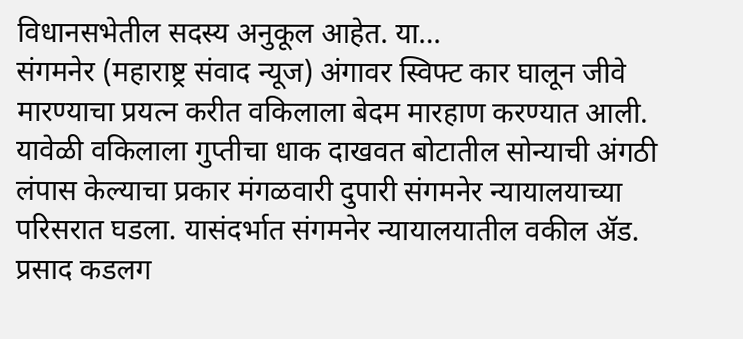विधानसभेतील सदस्य अनुकूल आहेत. या…
संगमनेर (महाराष्ट्र संवाद न्यूज) अंगावर स्विफ्ट कार घालून जीवे मारण्याचा प्रयत्न करीत वकिलाला बेदम मारहाण करण्यात आली. यावेळी वकिलाला गुप्तीचा धाक दाखवत बोटातील सोन्याची अंगठी लंपास केल्याचा प्रकार मंगळवारी दुपारी संगमनेर न्यायालयाच्या परिसरात घडला. यासंदर्भात संगमनेर न्यायालयातील वकील ॲड. प्रसाद कडलग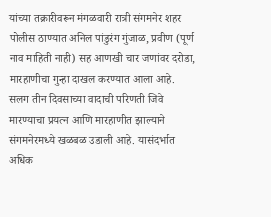यांच्या तक्रारीवरून मंगळवारी रात्री संगमनेर शहर पोलीस ठाण्यात अनिल पांडुरंग गुंजाळ, प्रवीण (पूर्ण नाव माहिती नाही) सह आणखी चार जणांवर दरोडा, मारहाणीचा गुन्हा दाखल करण्यात आला आहे. सलग तीन दिवसाच्या वादाची परिणती जिवे मारण्याचा प्रयत्न आणि मारहाणीत झाल्याने संगमनेरमध्ये खळबळ उडाली आहे. यासंदर्भात अधिक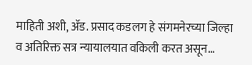माहिती अशी, ॲड. प्रसाद कडलग हे संगमनेरच्या जिल्हा व अतिरिक्त सत्र न्यायालयात वकिली करत असून…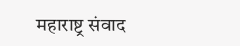महाराष्ट्र संवाद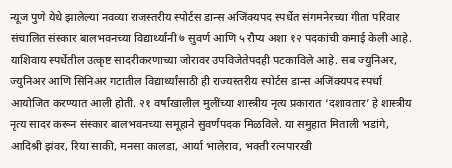न्यूज पुणे येथे झालेल्या नवव्या राजस्तरीय स्पोर्टस डान्स अजिंक्यपद स्पर्धेत संगमनेरच्या गीता परिवार संचालित संस्कार बालभवनच्या विद्यार्थ्यांनी ७ सुवर्ण आणि ५ रौप्य अशा १२ पदकांची कमाई केली आहे. याशिवाय स्पर्धेतील उत्कृष्ट सादरीकरणाच्या जोरावर उपविजेतेपदही पटकाविले आहे. सब ज्युनिअर, ज्युनिअर आणि सिनिअर गटातील विद्यार्थ्यांसाठी ही राज्यस्तरीय स्पोर्टस डान्स अजिंक्यपद स्पर्धा आयोजित करण्यात आली होती. २१ वर्षांखालील मुलींच्या शास्त्रीय नृत्य प्रकारात ‘दशावतार’ हे शास्त्रीय नृत्य सादर करून संस्कार बालभवनच्या समूहाने सुवर्णपदक मिळविले. या समुहात मिताली भडांगे, आदिश्री झंवर, रिया साकी, मनसा कालडा, आर्या भालेराव, भक्ती रत्नपारखी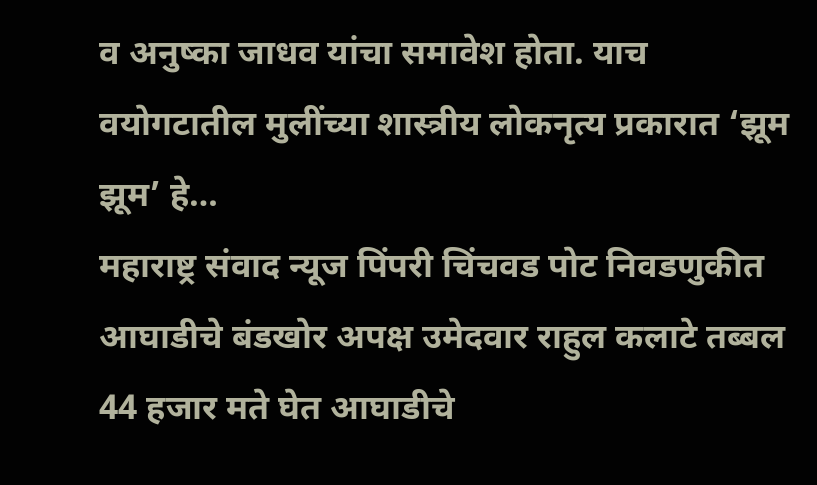व अनुष्का जाधव यांचा समावेश होता. याच वयोगटातील मुलींच्या शास्त्रीय लोकनृत्य प्रकारात ‘झूम झूम’ हे…
महाराष्ट्र संवाद न्यूज पिंपरी चिंचवड पोट निवडणुकीत आघाडीचे बंडखोर अपक्ष उमेदवार राहुल कलाटे तब्बल 44 हजार मते घेत आघाडीचे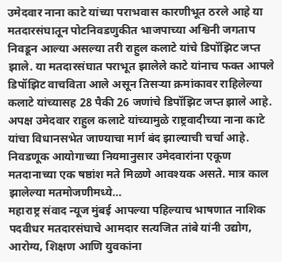उमेदवार नाना काटे यांच्या पराभवास कारणीभूत ठरले आहे या मतदारसंघातून पोटनिवडणुकीत भाजपाच्या अश्विनी जगताप निवडून आल्या असल्या तरी राहुल कलाटे यांचे डिपॉझिट जप्त झाले. या मतदारसंघात पराभूत झालेले काटे यांनाच फक्त आपले डिपॉझिट वाचविता आले असून तिसऱ्या क्रमांकावर राहिलेल्या कलाटे यांच्यासह 28 पैकी 26 जणांचे डिपॉझिट जप्त झाले आहे. अपक्ष उमेदवार राहुल कलाटे यांच्यामुळे राष्ट्रवादीच्या नाना काटे यांचा विधानसभेत जाण्याचा मार्ग बंद झाल्याची चर्चा आहे. निवडणूक आयोगाच्या नियमानुसार उमेदवारांना एकूण मतदानाच्या एक षष्ठांश मते मिळणे आवश्यक असते. मात्र काल झालेल्या मतमोजणीमध्ये…
महाराष्ट्र संवाद न्यूज मुंबई आपल्या पहिल्याच भाषणात नाशिक पदवीधर मतदारसंघाचे आमदार सत्यजित तांबे यांनी उद्योग, आरोग्य, शिक्षण आणि युवकांना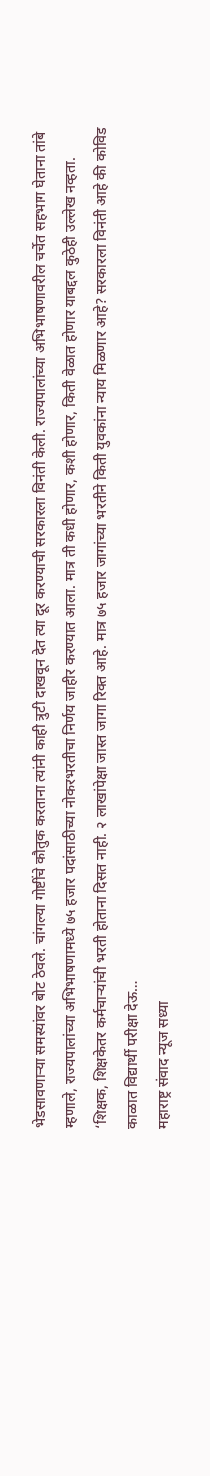भेडसावणाऱ्या समस्यांवर बोट ठेवले. चांगल्या गोष्टींचे कौतुक करताना त्यांनी काही त्रुटी दाखवून देत त्या दूर करण्याची सरकारला विनंती केली. राज्यपालांच्या अभिभाषणावरील चर्चेत सहभाग घेताना तांबे म्हणाले, राज्यपालांच्या अभिभाषणामध्ये ७५ हजार पदांसाठीच्या नोकरभरतीचा निर्णय जाहीर करण्यात आला. मात्र ती कधी होणार, कशी होणार, किती वेळात होणार याबद्दल कुठेही उल्लेख नव्हता. ‘शिक्षक, शिक्षकेतर कर्मचाऱ्यांची भरती होताना दिसत नाही. २ लाखांपेक्षा जास्त जागा रिक्त आहे. मात्र ७५ हजार जागांच्या भरतीने किती युवकांना न्याय मिळणार आहे? सरकारला विनंती आहे की कोविड काळात विद्यार्थी परीक्षा देऊ…
महाराष्ट्र संवाद न्यूज सध्या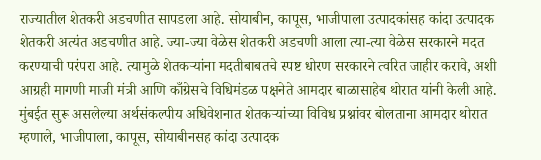राज्यातील शेतकरी अडचणीत सापडला आहे. सोयाबीन, कापूस, भाजीपाला उत्पादकांसह कांदा उत्पादक शेतकरी अत्यंत अडचणीत आहे. ज्या-ज्या वेळेस शेतकरी अडचणी आला त्या-त्या वेळेस सरकारने मदत करण्याची परंपरा आहे. त्यामुळे शेतकऱ्यांना मदतीबाबतचे स्पष्ट धोरण सरकारने त्वरित जाहीर करावे, अशी आग्रही मागणी माजी मंत्री आणि काँग्रेसचे विधिमंडळ पक्षनेते आमदार बाळासाहेब थोरात यांनी केली आहे. मुंबईत सुरू असलेल्या अर्थसंकल्पीय अधिवेशनात शेतकऱ्यांच्या विविध प्रश्नांवर बोलताना आमदार थोरात म्हणाले, भाजीपाला, कापूस, सोयाबीनसह कांदा उत्पादक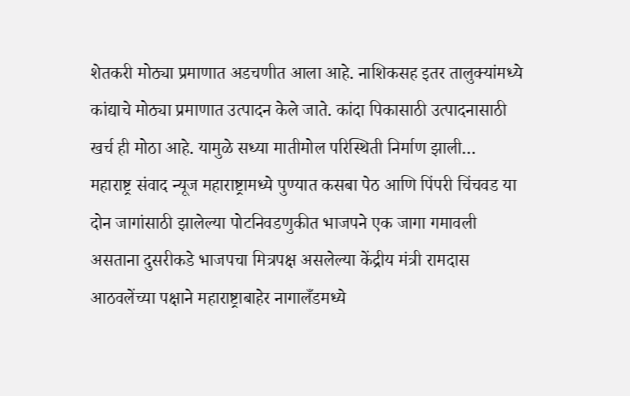शेतकरी मोठ्या प्रमाणात अडचणीत आला आहे. नाशिकसह इतर तालुक्यांमध्ये कांद्याचे मोठ्या प्रमाणात उत्पादन केले जाते. कांदा पिकासाठी उत्पादनासाठी खर्च ही मोठा आहे. यामुळे सध्या मातीमोल परिस्थिती निर्माण झाली…
महाराष्ट्र संवाद न्यूज महाराष्ट्रामध्ये पुण्यात कसबा पेठ आणि पिंपरी चिंचवड या दोन जागांसाठी झालेल्या पोटनिवडणुकीत भाजपने एक जागा गमावली असताना दुसरीकडे भाजपचा मित्रपक्ष असलेल्या केंद्रीय मंत्री रामदास आठवलेंच्या पक्षाने महाराष्ट्राबाहेर नागालँडमध्ये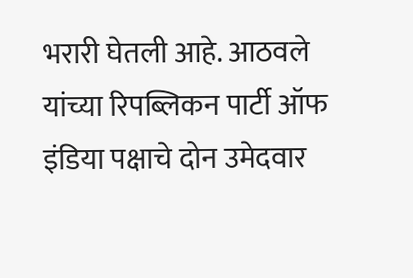भरारी घेतली आहे. आठवले यांच्या रिपब्लिकन पार्टी ऑफ इंडिया पक्षाचे दोन उमेदवार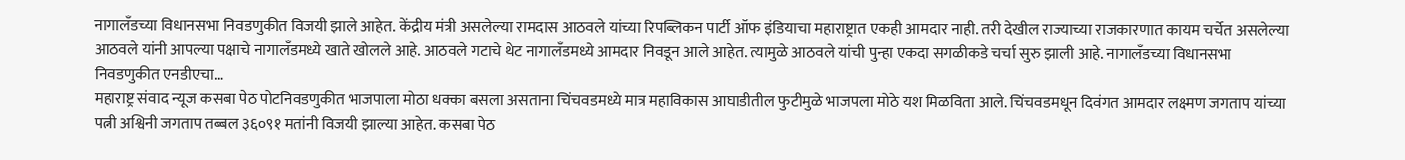नागालँडच्या विधानसभा निवडणुकीत विजयी झाले आहेत. केंद्रीय मंत्री असलेल्या रामदास आठवले यांच्या रिपब्लिकन पार्टी ऑफ इंडियाचा महाराष्ट्रात एकही आमदार नाही. तरी देखील राज्याच्या राजकारणात कायम चर्चेत असलेल्या आठवले यांनी आपल्या पक्षाचे नागालँडमध्ये खाते खोलले आहे. आठवले गटाचे थेट नागालँडमध्ये आमदार निवडून आले आहेत. त्यामुळे आठवले यांची पुन्हा एकदा सगळीकडे चर्चा सुरु झाली आहे. नागालँडच्या विधानसभा निवडणुकीत एनडीएचा…
महाराष्ट्र संवाद न्यूज कसबा पेठ पोटनिवडणुकीत भाजपाला मोठा धक्का बसला असताना चिंचवडमध्ये मात्र महाविकास आघाडीतील फुटीमुळे भाजपला मोठे यश मिळविता आले. चिंचवडमधून दिवंगत आमदार लक्ष्मण जगताप यांच्या पत्नी अश्विनी जगताप तब्बल ३६०९१ मतांनी विजयी झाल्या आहेत. कसबा पेठ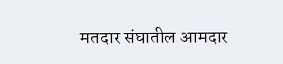मतदार संघातील आमदार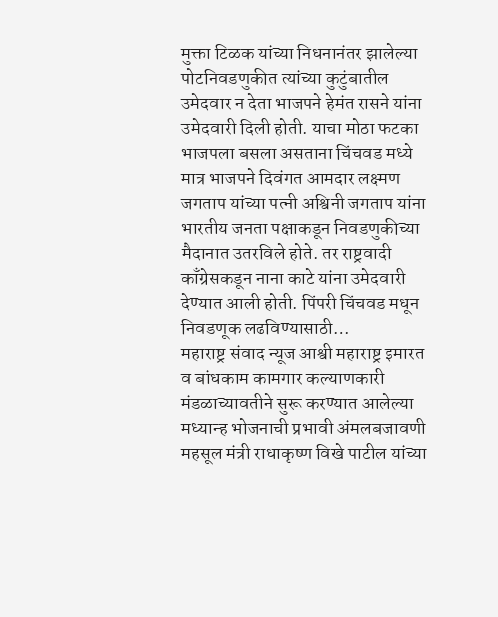मुक्ता टिळक यांच्या निधनानंतर झालेल्या पोटनिवडणुकीत त्यांच्या कुटुंबातील उमेदवार न देता भाजपने हेमंत रासने यांना उमेदवारी दिली होती. याचा मोठा फटका भाजपला बसला असताना चिंचवड मध्ये मात्र भाजपने दिवंगत आमदार लक्ष्मण जगताप यांच्या पत्नी अश्विनी जगताप यांना भारतीय जनता पक्षाकडून निवडणुकीच्या मैदानात उतरविले होते. तर राष्ट्रवादी काँग्रेसकडून नाना काटे यांना उमेदवारी देण्यात आली होती. पिंपरी चिंचवड मधून निवडणूक लढविण्यासाठी…
महाराष्ट्र संवाद न्यूज आश्वी महाराष्ट्र इमारत व बांधकाम कामगार कल्याणकारी मंडळाच्यावतीने सुरू करण्यात आलेल्या मध्यान्ह भोजनाची प्रभावी अंमलबजावणी महसूल मंत्री राधाकृष्ण विखे पाटील यांच्या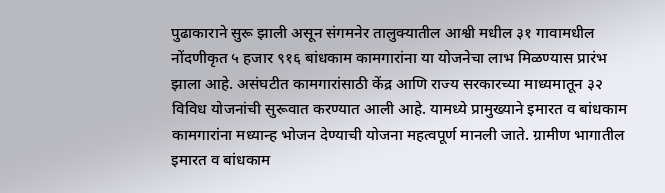पुढाकाराने सुरू झाली असून संगमनेर तालुक्यातील आश्वी मधील ३१ गावामधील नोंदणीकृत ५ हजार ९१६ बांधकाम कामगारांना या योजनेचा लाभ मिळण्यास प्रारंभ झाला आहे. असंघटीत कामगारांसाठी केंद्र आणि राज्य सरकारच्या माध्यमातून ३२ विविध योजनांची सुरूवात करण्यात आली आहे. यामध्ये प्रामुख्याने इमारत व बांधकाम कामगारांना मध्यान्ह भोजन देण्याची योजना महत्वपूर्ण मानली जाते. ग्रामीण भागातील इमारत व बांधकाम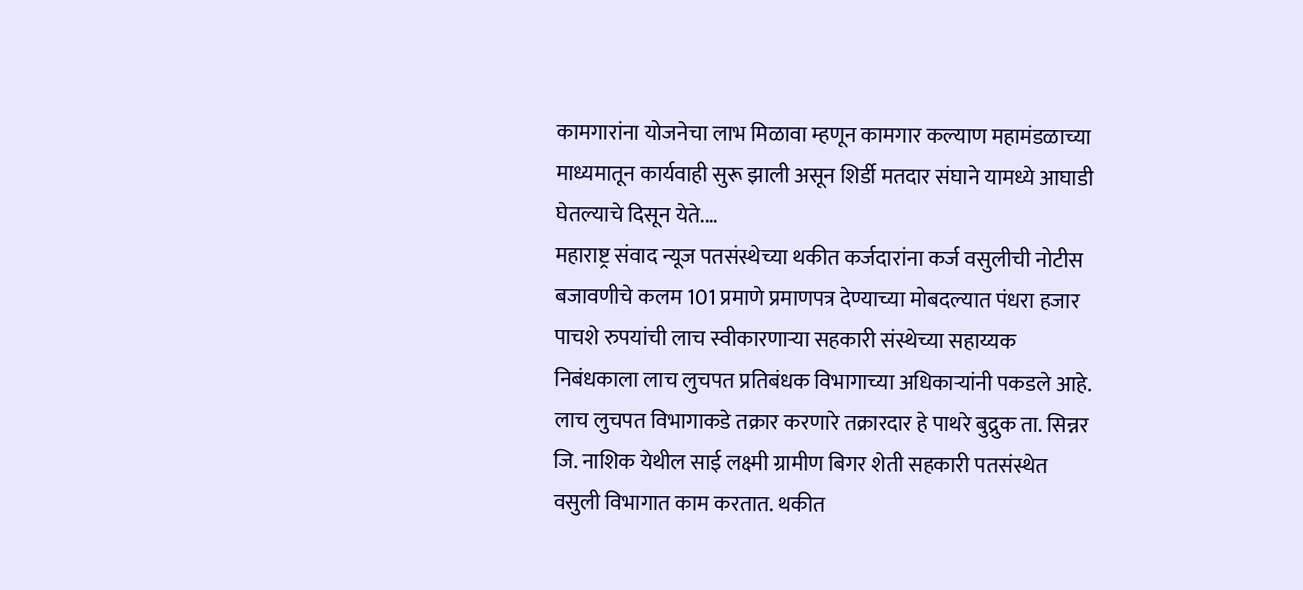कामगारांना योजनेचा लाभ मिळावा म्हणून कामगार कल्याण महामंडळाच्या माध्यमातून कार्यवाही सुरू झाली असून शिर्डी मतदार संघाने यामध्ये आघाडी घेतल्याचे दिसून येते.…
महाराष्ट्र संवाद न्यूज पतसंस्थेच्या थकीत कर्जदारांना कर्ज वसुलीची नोटीस बजावणीचे कलम 101 प्रमाणे प्रमाणपत्र देण्याच्या मोबदल्यात पंधरा हजार पाचशे रुपयांची लाच स्वीकारणाऱ्या सहकारी संस्थेच्या सहाय्यक निबंधकाला लाच लुचपत प्रतिबंधक विभागाच्या अधिकाऱ्यांनी पकडले आहे. लाच लुचपत विभागाकडे तक्रार करणारे तक्रारदार हे पाथरे बुद्रुक ता. सिन्नर जि. नाशिक येथील साई लक्ष्मी ग्रामीण बिगर शेती सहकारी पतसंस्थेत वसुली विभागात काम करतात. थकीत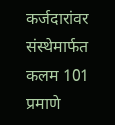कर्जदारांवर संस्थेमार्फत कलम 101 प्रमाणे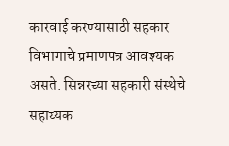कारवाई करण्यासाठी सहकार विभागाचे प्रमाणपत्र आवश्यक असते. सिन्नरच्या सहकारी संस्थेचे सहाय्यक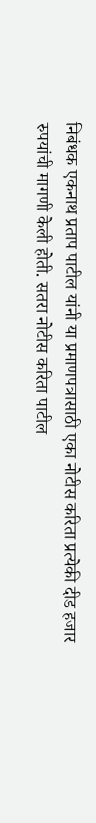निबंधक एकनाथ प्रताप पाटील यांनी या प्रमाणपत्रासाठी एका नोटीस करिता प्रत्येकी दीड हजार रुपयांची मागणी केली होती. सतरा नोटीस करिता पाटील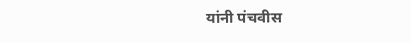यांनी पंचवीस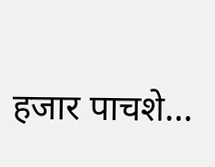हजार पाचशे…